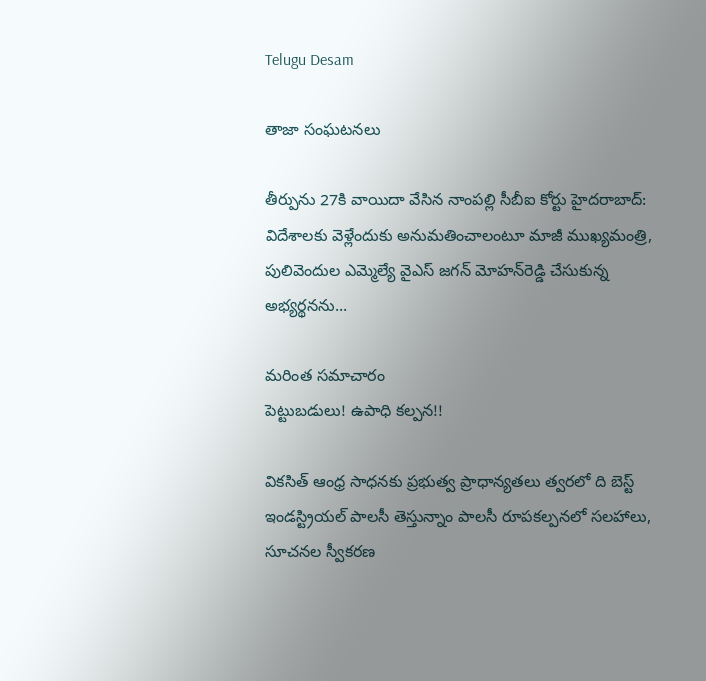Telugu Desam

తాజా సంఘటనలు

తీర్పును 27కి వాయిదా వేసిన నాంపల్లి సీబీఐ కోర్టు హైదరాబాద్‌: విదేశాలకు వెళ్లేందుకు అనుమతించాలంటూ మాజీ ముఖ్యమంత్రి, పులివెందుల ఎమ్మెల్యే వైఎస్‌ జగన్‌ మోహన్‌రెడ్డి చేసుకున్న అభ్యర్థనను...

మరింత సమాచారం
పెట్టుబడులు! ఉపాధి కల్పన!!

వికసిత్‌ ఆంధ్ర సాధనకు ప్రభుత్వ ప్రాధాన్యతలు త్వరలో ది బెస్ట్‌ ఇండస్ట్రియల్‌ పాలసీ తెస్తున్నాం పాలసీ రూపకల్పనలో సలహాలు, సూచనల స్వీకరణ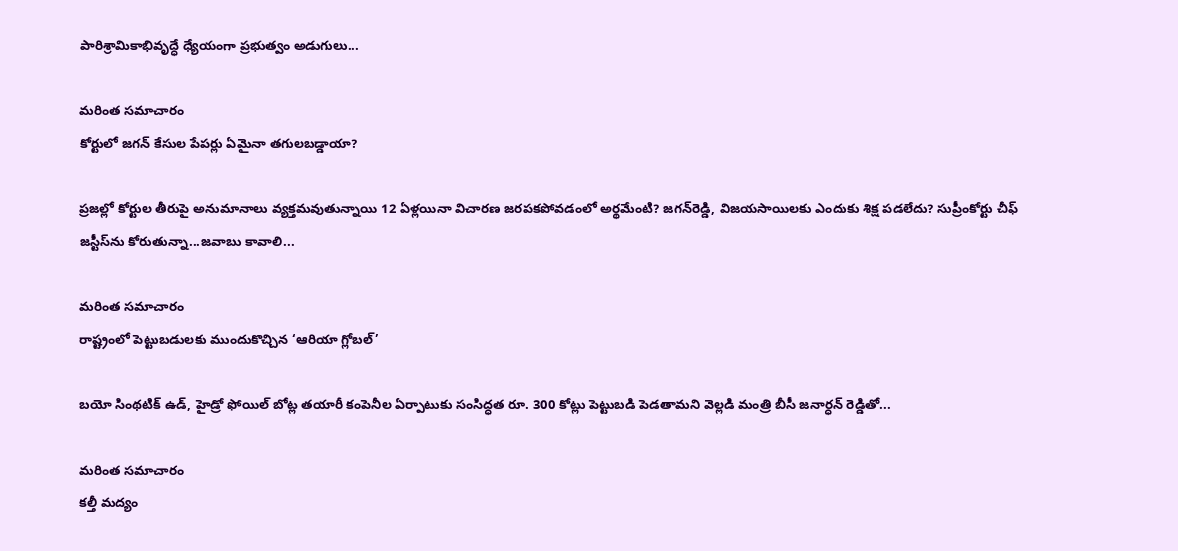పారిశ్రామికాభివృద్ధే ధ్యేయంగా ప్రభుత్వం అడుగులు...

మరింత సమాచారం
కోర్టులో జగన్‌ కేసుల పేపర్లు ఏమైనా తగులబడ్డాయా?

ప్రజల్లో కోర్టుల తీరుపై అనుమానాలు వ్యక్తమవుతున్నాయి 12 ఏళ్లయినా విచారణ జరపకపోవడంలో అర్థమేంటి? జగన్‌రెడ్డి, విజయసాయిలకు ఎందుకు శిక్ష పడలేదు? సుప్రీంకోర్టు చీఫ్‌ జస్టీస్‌ను కోరుతున్నా...జవాబు కావాలి...

మరింత సమాచారం
రాష్ట్రంలో పెట్టుబడులకు ముందుకొచ్చిన ‘ఆరియా గ్లోబల్‌’

బయో సింథటిక్‌ ఉడ్‌, హైడ్రో ఫోయిల్‌ బోట్ల తయారీ కంపెనీల ఏర్పాటుకు సంసిద్ధత రూ. 300 కోట్లు పెట్టుబడి పెడతామని వెల్లడి మంత్రి బీసీ జనార్ధన్‌ రెడ్డితో...

మరింత సమాచారం
కల్తీ మద్యం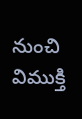నుంచి విముక్తి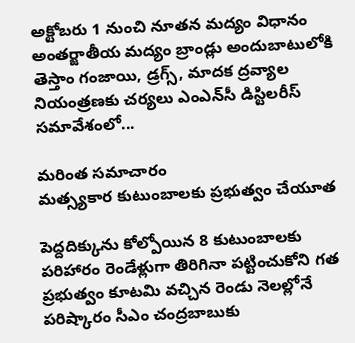అక్టోబరు 1 నుంచి నూతన మద్యం విధానం అంతర్జాతీయ మద్యం బ్రాండ్లు అందుబాటులోకి తెస్తాం గంజాయి, డ్రగ్స్‌, మాదక ద్రవ్యాల నియంత్రణకు చర్యలు ఎంఎన్‌సీ డిస్టిలరీస్‌ సమావేశంలో...

మరింత సమాచారం
మత్స్యకార కుటుంబాలకు ప్రభుత్వం చేయూత

పెద్దదిక్కును కోల్పోయిన 8 కుటుంబాలకు పరిహారం రెండేళ్లుగా తిరిగినా పట్టించుకోని గత ప్రభుత్వం కూటమి వచ్చిన రెండు నెలల్లోనే పరిష్కారం సీఎం చంద్రబాబుకు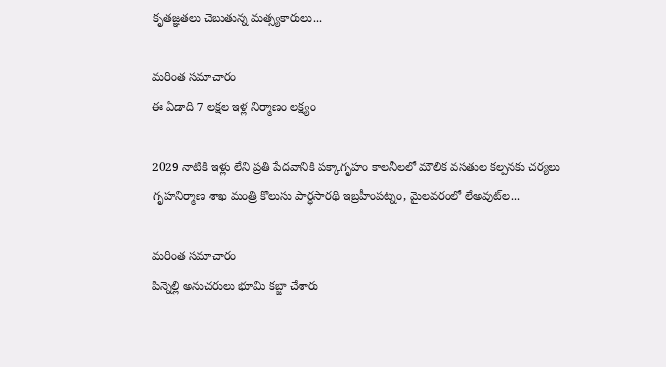కృతజ్ఞతలు చెబుతున్న మత్స్యకారులు...

మరింత సమాచారం
ఈ ఏడాది 7 లక్షల ఇళ్ల నిర్మాణం లక్ష్యం

2029 నాటికి ఇళ్లు లేని ప్రతి పేదవానికి పక్కాగృహం కాలనీలలో మౌలిక వసతుల కల్పనకు చర్యలు గృహనిర్మాణ శాఖ మంత్రి కొలుసు పార్ధసారథి ఇబ్రహీంపట్నం, మైలవరంలో లేఅవుట్‌ల...

మరింత సమాచారం
పిన్నెల్లి అనుచరులు భూమి కబ్జా చేశారు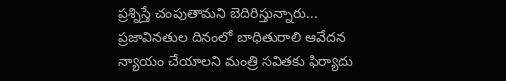ప్రశ్నిస్తే చంపుతామని బెదిరిస్తున్నారు... ప్రజావినతుల దినంలో బాధితురాలి ఆవేదన న్యాయం చేయాలని మంత్రి సవితకు ఫిర్యాదు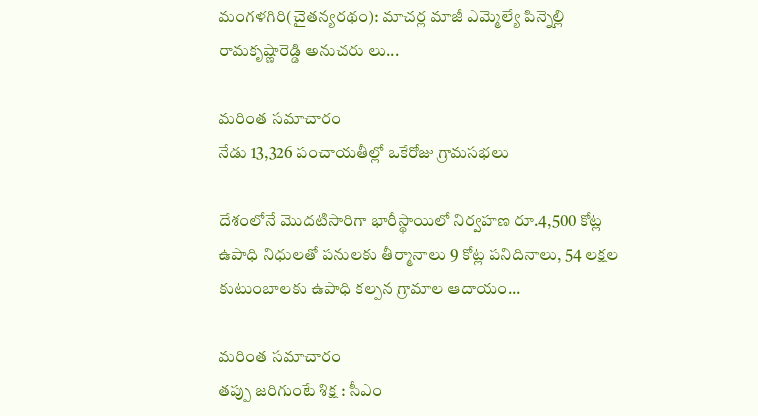మంగళగిరి(చైతన్యరథం): మాచర్ల మాజీ ఎమ్మెల్యే పిన్నెల్లి రామకృష్ణారెడ్డి అనుచరు లు...

మరింత సమాచారం
నేడు 13,326 పంచాయతీల్లో ఒకేరోజు గ్రామసభలు

దేశంలోనే మొదటిసారిగా భారీస్థాయిలో నిర్వహణ రూ.4,500 కోట్ల ఉపాధి నిధులతో పనులకు తీర్మానాలు 9 కోట్ల పనిదినాలు, 54 లక్షల కుటుంబాలకు ఉపాధి కల్పన గ్రామాల ఆదాయం...

మరింత సమాచారం
తప్పు జరిగుంటే శిక్ష : సీఎం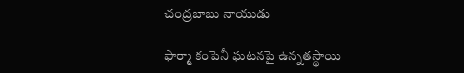చంద్రబాబు నాయుడు

ఫార్మా కంపెనీ ఘటనపై ఉన్నతస్థాయి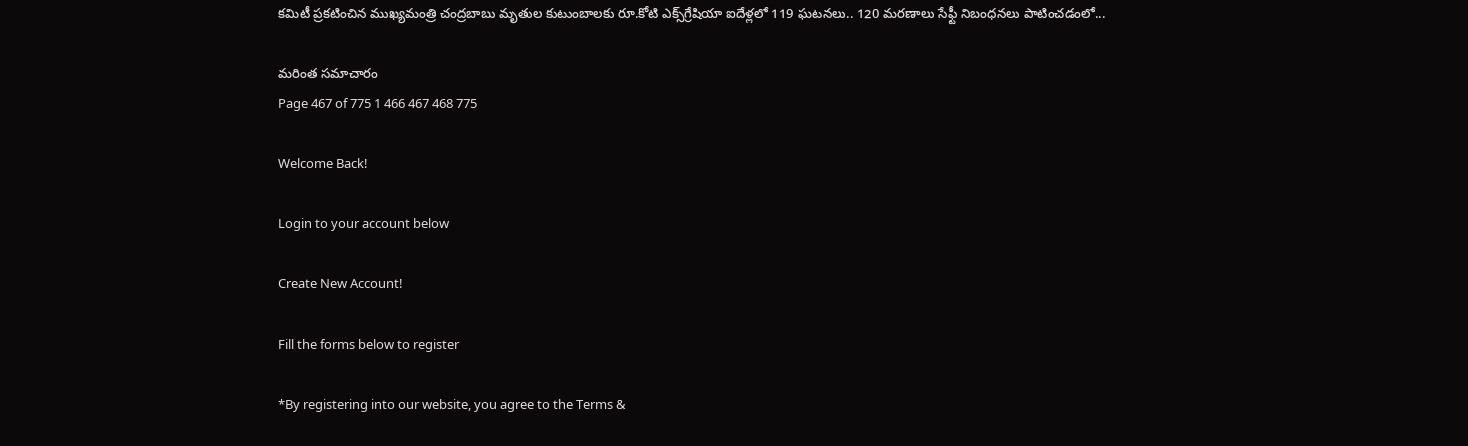కమిటీ ప్రకటించిన ముఖ్యమంత్రి చంద్రబాబు మృతుల కుటుంబాలకు రూ.కోటి ఎక్స్‌గ్రేషియా ఐదేళ్లలో 119 ఘటనలు.. 120 మరణాలు సేఫ్టీ నిబంధనలు పాటించడంలో...

మరింత సమాచారం
Page 467 of 775 1 466 467 468 775

Welcome Back!

Login to your account below

Create New Account!

Fill the forms below to register

*By registering into our website, you agree to the Terms &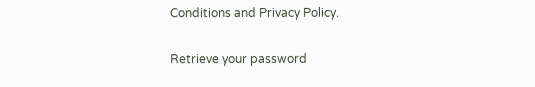Conditions and Privacy Policy.

Retrieve your password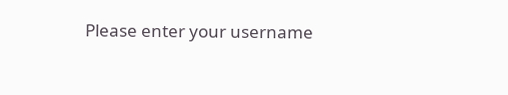Please enter your username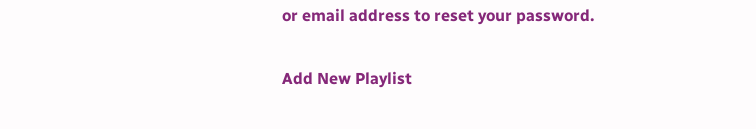or email address to reset your password.

Add New Playlist